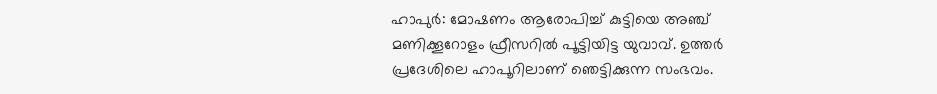ഹാപുർ: മോഷണം ആരോപിച്ച് കുട്ടിയെ അഞ്ച് മണിക്കൂറോളം ഫ്രീസറിൽ പൂട്ടിയിട്ട യുവാവ്. ഉത്തർ പ്രദേശിലെ ഹാപൂറിലാണ് ഞെട്ടിക്കുന്ന സംഭവം.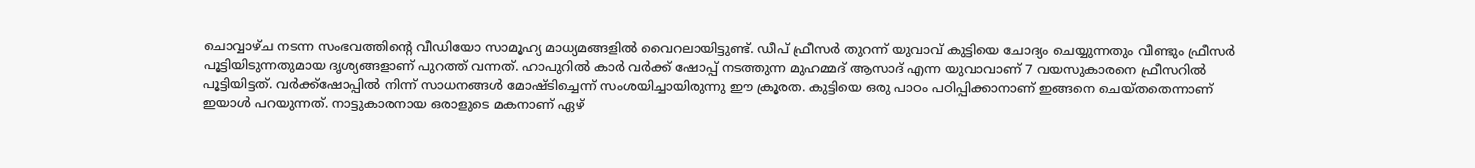ചൊവ്വാഴ്ച നടന്ന സംഭവത്തിന്റെ വീഡിയോ സാമൂഹ്യ മാധ്യമങ്ങളിൽ വൈറലായിട്ടുണ്ട്. ഡീപ് ഫ്രീസർ തുറന്ന് യുവാവ് കുട്ടിയെ ചോദ്യം ചെയ്യുന്നതും വീണ്ടും ഫ്രീസർ പൂട്ടിയിടുന്നതുമായ ദൃശ്യങ്ങളാണ് പുറത്ത് വന്നത്. ഹാപുറിൽ കാർ വർക്ക് ഷോപ്പ് നടത്തുന്ന മുഹമ്മദ് ആസാദ് എന്ന യുവാവാണ് 7 വയസുകാരനെ ഫ്രീസറിൽ പൂട്ടിയിട്ടത്. വർക്ക്ഷോപ്പിൽ നിന്ന് സാധനങ്ങൾ മോഷ്ടിച്ചെന്ന് സംശയിച്ചായിരുന്നു ഈ ക്രൂരത. കുട്ടിയെ ഒരു പാഠം പഠിപ്പിക്കാനാണ് ഇങ്ങനെ ചെയ്തതെന്നാണ് ഇയാൾ പറയുന്നത്. നാട്ടുകാരനായ ഒരാളുടെ മകനാണ് ഏഴ്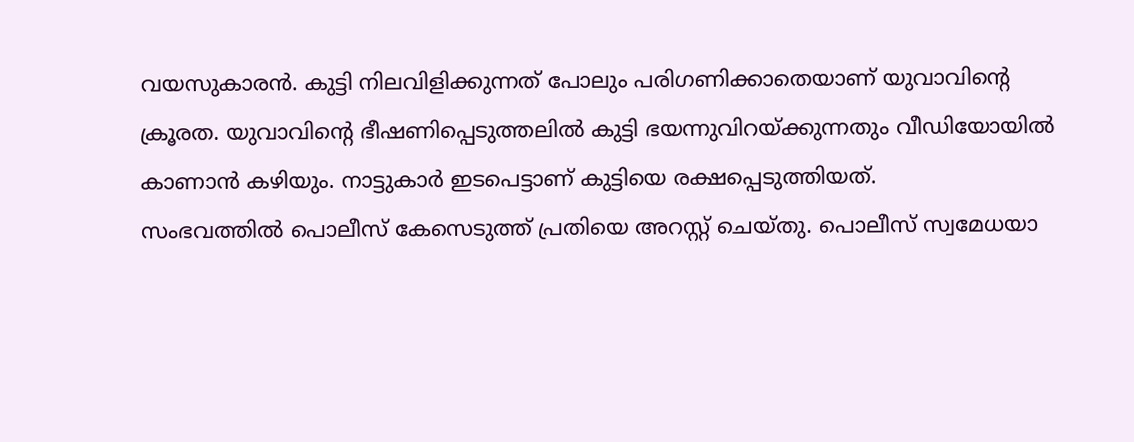വയസുകാരൻ. കുട്ടി നിലവിളിക്കുന്നത് പോലും പരിഗണിക്കാതെയാണ് യുവാവിന്റെ ക്രൂരത. യുവാവിന്റെ ഭീഷണിപ്പെടുത്തലിൽ കുട്ടി ഭയന്നുവിറയ്ക്കുന്നതും വീഡിയോയിൽ കാണാൻ കഴിയും. നാട്ടുകാർ ഇടപെട്ടാണ് കുട്ടിയെ രക്ഷപ്പെടുത്തിയത്.
സംഭവത്തിൽ പൊലീസ് കേസെടുത്ത് പ്രതിയെ അറസ്റ്റ് ചെയ്തു. പൊലീസ് സ്വമേധയാ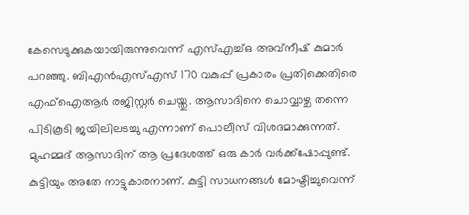കേസെടുക്കുകയായിരുന്നുവെന്ന് എസ്എച്ച്ഒ അവ്നീഷ് കുമാർ പറഞ്ഞു. ബിഎൻഎസ്എസ് 170 വകുപ്പ് പ്രകാരം പ്രതിക്കെതിരെ എഫ്ഐആർ രജിസ്റ്റർ ചെയ്തു. ആസാദിനെ ചൊവ്വാഴ്ച തന്നെ പിടികൂടി ജയിലിലടച്ചു എന്നാണ് പൊലീസ് വിശദമാക്കുന്നത്. മുഹമ്മദ് ആസാദിന് ആ പ്രദേശത്ത് ഒരു കാർ വർക്ക്ഷോപ്പുണ്ട്. കുട്ടിയും അതേ നാട്ടുകാരനാണ്. കുട്ടി സാധനങ്ങൾ മോഷ്ടിച്ചുവെന്ന്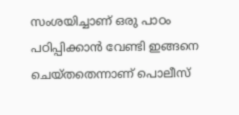സംശയിച്ചാണ് ഒരു പാഠം പഠിപ്പിക്കാൻ വേണ്ടി ഇങ്ങനെ ചെയ്തതെന്നാണ് പൊലീസ്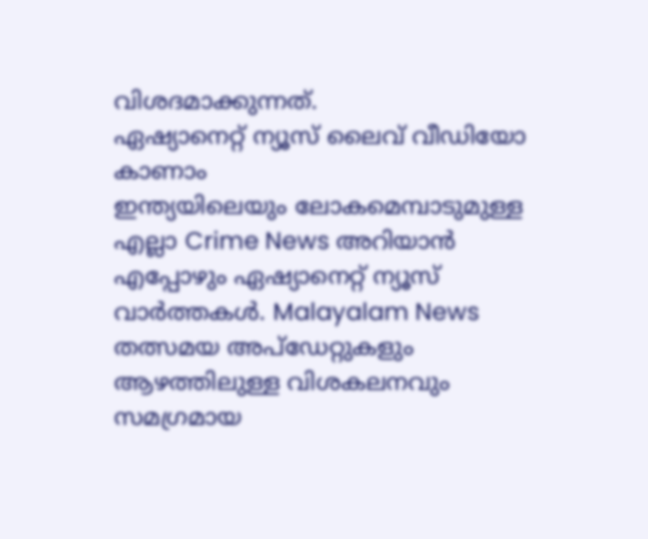വിശദമാക്കുന്നത്.
ഏഷ്യാനെറ്റ് ന്യൂസ് ലൈവ് വീഡിയോ കാണാം
ഇന്ത്യയിലെയും ലോകമെമ്പാടുമുള്ള എല്ലാ Crime News അറിയാൻ എപ്പോഴും ഏഷ്യാനെറ്റ് ന്യൂസ് വാർത്തകൾ. Malayalam News തത്സമയ അപ്ഡേറ്റുകളും ആഴത്തിലുള്ള വിശകലനവും സമഗ്രമായ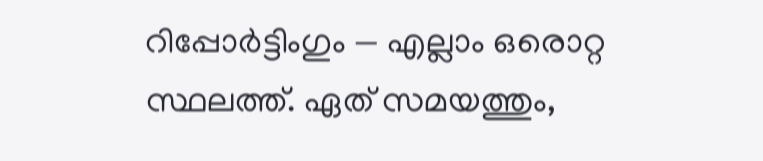റിപ്പോർട്ടിംഗും — എല്ലാം ഒരൊറ്റ സ്ഥലത്ത്. ഏത് സമയത്തും,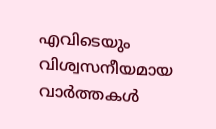എവിടെയും വിശ്വസനീയമായ വാർത്തകൾ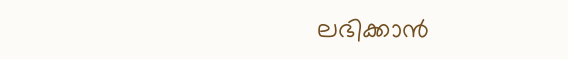ലഭിക്കാൻ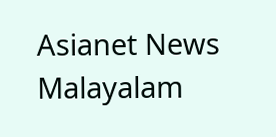Asianet News Malayalam